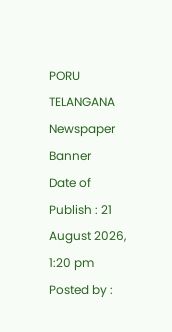PORU TELANGANA
Newspaper Banner
Date of Publish : 21 August 2026, 1:20 pm Posted by :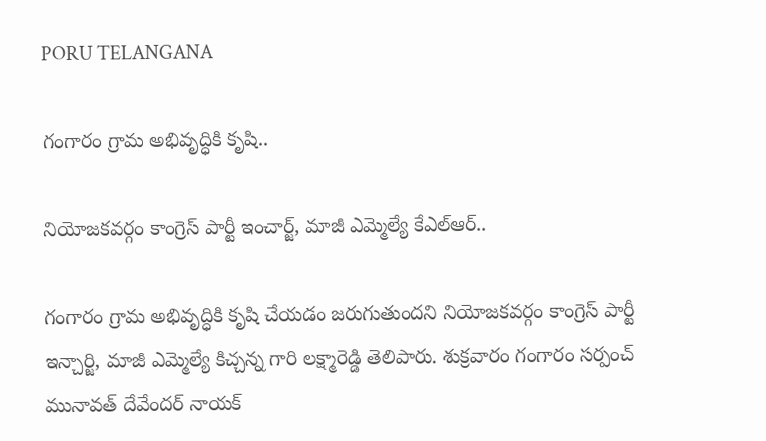PORU TELANGANA

గంగారం గ్రామ అభివృద్ధికి కృషి..

నియోజకవర్గం కాంగ్రెస్ పార్టీ ఇంచార్జ్, మాజీ ఎమ్మెల్యే కేఎల్ఆర్..

గంగారం గ్రామ అభివృద్ధికి కృషి చేయడం జరుగుతుందని నియోజకవర్గం కాంగ్రెస్ పార్టీ ఇన్చార్జి, మాజీ ఎమ్మెల్యే కిచ్చన్న గారి లక్ష్మారెడ్డి తెలిపారు. శుక్రవారం గంగారం సర్పంచ్ మునావత్ దేవేందర్ నాయక్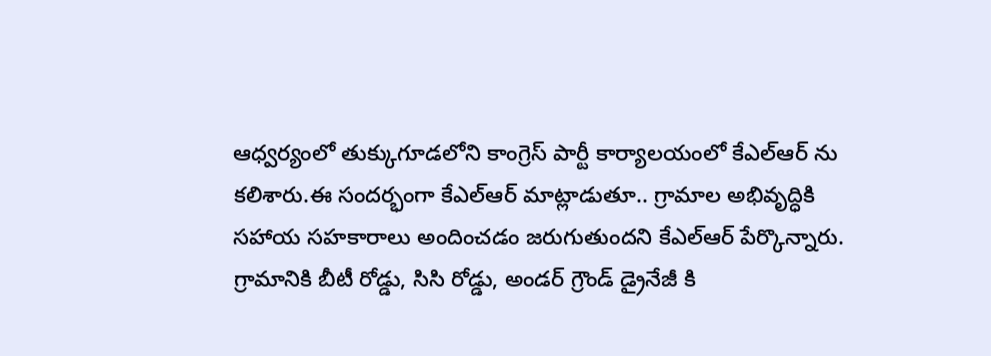ఆధ్వర్యంలో తుక్కుగూడలోని కాంగ్రెస్ పార్టీ కార్యాలయంలో కేఎల్ఆర్ ను కలిశారు.ఈ సందర్భంగా కేఎల్ఆర్ మాట్లాడుతూ.. గ్రామాల అభివృద్ధికి సహాయ సహకారాలు అందించడం జరుగుతుందని కేఎల్ఆర్ పేర్కొన్నారు. గ్రామానికి బీటీ రోడ్డు, సిసి రోడ్డు, అండర్ గ్రౌండ్ డ్రైనేజీ కి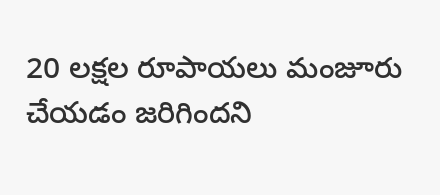20 లక్షల రూపాయలు మంజూరు చేయడం జరిగిందని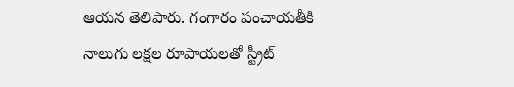ఆయన తెలిపారు. గంగారం పంచాయతీకి నాలుగు లక్షల రూపాయలతో స్ట్రీట్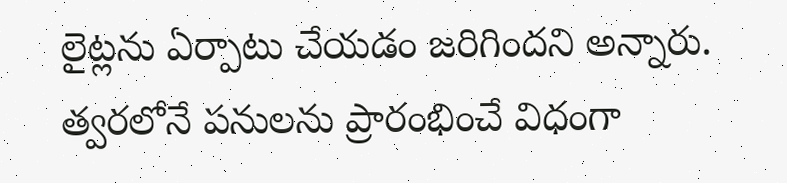లైట్లను ఏర్పాటు చేయడం జరిగిందని అన్నారు. త్వరలోనే పనులను ప్రారంభించే విధంగా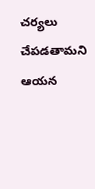చర్యలు చేపడతామని ఆయన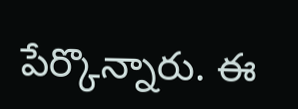పేర్కొన్నారు. ఈ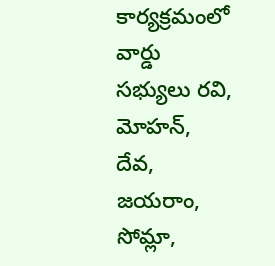కార్యక్రమంలో వార్డు సభ్యులు రవి, మోహన్, దేవ, జయరాం, సోమ్లా,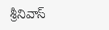శ్రీనివాస్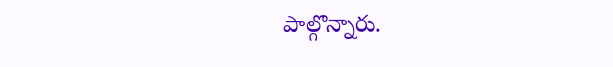పాల్గొన్నారు.